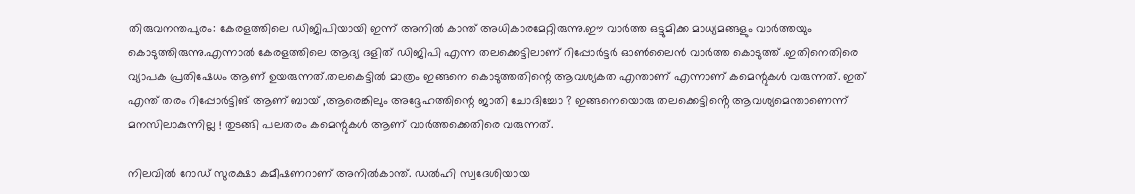തിരുവനന്തപുരം: കേരളത്തിലെ ഡിജിപിയായി ഇന്ന് അനില്‍ കാന്ത് അധികാരമേറ്റിരുന്നു.ഈ വാർത്ത ഒട്ടുമിക്ക മാധ്യമങ്ങളും വാർത്തയും കൊടുത്തിരുന്നു.എന്നാൽ കേരളത്തിലെ ആദ്യ ദളിത് ഡിജിപി എന്ന തലക്കെട്ടിലാണ് റിപ്പോർട്ടർ ഓൺലൈൻ വാർത്ത കൊടുത്ത് .ഇതിനെതിരെ വ്യാപക പ്രതിഷേധം ആണ് ഉയരുന്നത്.തലകെട്ടിൽ മാത്രം ഇങ്ങനെ കൊടുത്തതിന്റെ ആവശ്യകത എന്താണ് എന്നാണ് കമെന്റുകൾ വരുന്നത്. ഇത് എന്ത് തരം റിപ്പോർട്ടിങ് ആണ് ബായ് ,ആരെങ്കിലും അദ്ദേഹത്തിന്റെ ജാതി ചോദിച്ചോ ? ഇങ്ങനെയൊരു തലക്കെട്ടിൻ്റെ ആവശ്യമെന്താണെന്ന് മനസിലാകുന്നില്ല ! തുടങ്ങി പലതരം കമെന്റുകൾ ആണ് വാർത്തക്കെതിരെ വരുന്നത്.

നിലവിൽ റോഡ്‌ സുരക്ഷാ കമീഷണറാണ്‌ അനിൽകാന്ത്‌. ഡൽഹി സ്വദേശിയായ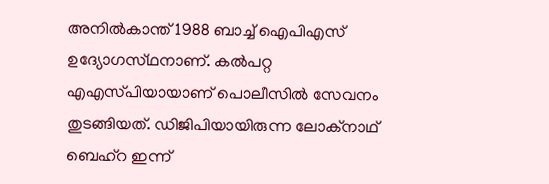അനിൽകാന്ത്‌ 1988 ബാച്ച്‌ ഐപിഎസ്‌  ഉദ്യോഗസ്‌ഥനാണ്‌. കൽപറ്റ എഎസ്‌പിയായാണ്‌ പൊലീസിൽ സേവനം തുടങ്ങിയത്‌. ഡിജിപിയായിരുന്ന ലോക്‌നാഥ്‌ ബെഹ്‌റ ഇന്ന്‌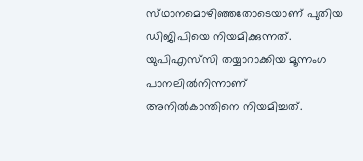സ്‌ഥാനമൊഴിഞ്ഞതോടെയാണ്‌ പുതിയ ഡിജിപിയെ നിയമിക്കുന്നത്‌. യുപിഎസ്‌സി തയ്യാറാക്കിയ മൂന്നംഗ പാനലിൽനിന്നാണ്‌ അനിൽകാന്തിനെ നിയമിച്ചത്‌.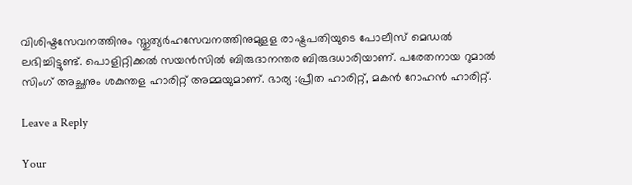വിശിഷ്ടസേവനത്തിനും സ്തുത്യര്‍ഹസേവനത്തിനുമുളള രാഷ്ട്രപതിയുടെ പോലീസ് മെഡല്‍ ലഭിച്ചിട്ടുണ്ട്. പൊളിറ്റിക്കല്‍ സയന്‍സില്‍ ബിരുദാനന്തര ബിരുദധാരിയാണ്. പരേതനായ റുമാല്‍ സിംഗ് അച്ഛനും ശകുന്തള ഹാരിറ്റ് അമ്മയുമാണ്. ഭാര്യ :പ്രീത ഹാരിറ്റ്, മകന്‍ റോഹന്‍ ഹാരിറ്റ്.

Leave a Reply

Your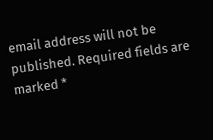email address will not be published. Required fields are marked *